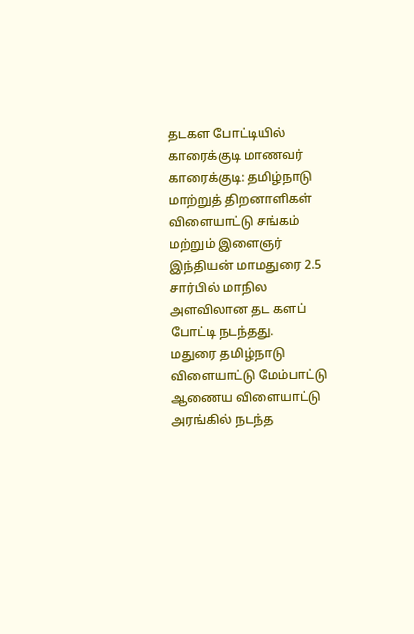தடகள போட்டியில் காரைக்குடி மாணவர்
காரைக்குடி: தமிழ்நாடு மாற்றுத் திறனாளிகள் விளையாட்டு சங்கம் மற்றும் இளைஞர் இந்தியன் மாமதுரை 2.5 சார்பில் மாநில அளவிலான தட களப் போட்டி நடந்தது.
மதுரை தமிழ்நாடு விளையாட்டு மேம்பாட்டு ஆணைய விளையாட்டு அரங்கில் நடந்த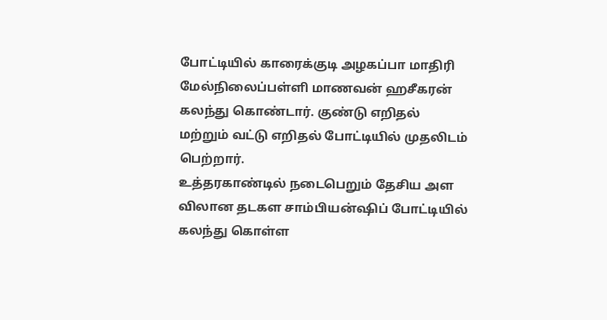போட்டியில் காரைக்குடி அழகப்பா மாதிரி மேல்நிலைப்பள்ளி மாணவன் ஹசீகரன் கலந்து கொண்டார். குண்டு எறிதல் மற்றும் வட்டு எறிதல் போட்டியில் முதலிடம் பெற்றார்.
உத்தரகாண்டில் நடைபெறும் தேசிய அள விலான தடகள சாம்பியன்ஷிப் போட்டியில் கலந்து கொள்ள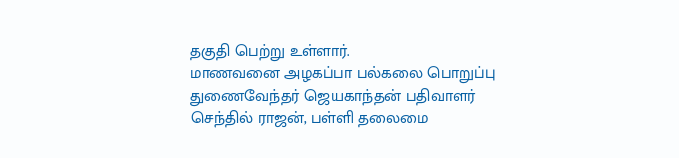தகுதி பெற்று உள்ளார்.
மாணவனை அழகப்பா பல்கலை பொறுப்பு துணைவேந்தர் ஜெயகாந்தன் பதிவாளர் செந்தில் ராஜன், பள்ளி தலைமை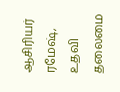ஆசிரியர் ரமேஷ், உதவி தலைமை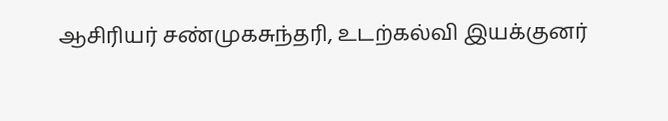ஆசிரியர் சண்முகசுந்தரி, உடற்கல்வி இயக்குனர்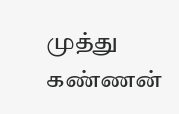முத்து கண்ணன்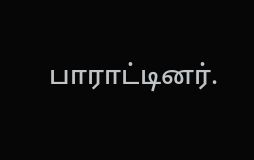பாராட்டினர்.